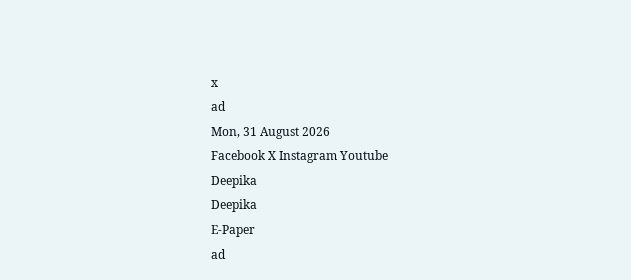x
ad
Mon, 31 August 2026
Facebook X Instagram Youtube
Deepika
Deepika
E-Paper
ad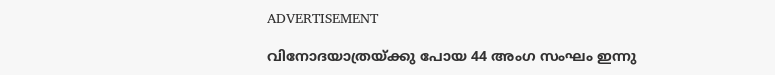ADVERTISEMENT

വിനോദയാത്രയ്ക്കു പോയ 44 അംഗ സംഘം ഇന്നു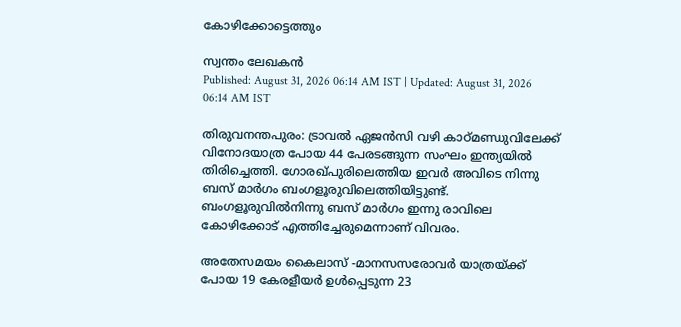കോഴിക്കോട്ടെത്തും

സ്വന്തം ലേഖകൻ
Published: August 31, 2026 06:14 AM IST | Updated: August 31, 2026 06:14 AM IST

തിരുവനന്തപുരം: ട്രാവല്‍ ഏജന്‍സി വഴി കാഠ്മണ്ഡുവിലേക്ക് വിനോദയാത്ര പോയ 44 പേരടങ്ങുന്ന സംഘം ഇന്ത്യയില്‍ തിരിച്ചെത്തി. ഗോരഖ്പുരിലെത്തിയ ഇവര്‍ അവിടെ നിന്നു ബസ് മാര്‍ഗം ബംഗളൂരുവിലെത്തിയിട്ടുണ്ട്. ബംഗളൂരുവിൽനിന്നു ബസ് മാര്‍ഗം ഇന്നു രാവിലെ കോഴിക്കോട് എത്തിച്ചേരുമെന്നാണ് വിവരം.

അതേസമയം കൈലാസ് -മാനസസരോവര്‍ യാത്രയ്ക്ക് പോയ 19 കേരളീയര്‍ ഉള്‍പ്പെടുന്ന 23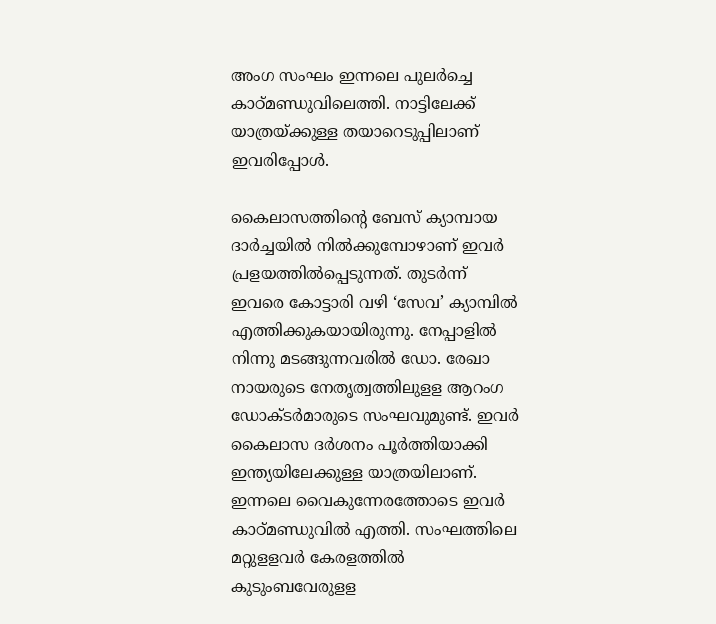അംഗ സംഘം ഇന്നലെ പുലര്‍ച്ചെ കാഠ്മണ്ഡുവിലെത്തി. നാട്ടിലേക്ക് യാത്രയ്ക്കുള്ള തയാറെടുപ്പിലാണ് ഇവരിപ്പോള്‍.

കൈലാസത്തിന്‍റെ ബേസ് ക്യാമ്പായ ദാര്‍ച്ചയില്‍ നില്‍ക്കുമ്പോഴാണ് ഇവര്‍ പ്രളയത്തില്‍പ്പെടുന്നത്. തുടര്‍ന്ന് ഇവരെ കോട്ടാരി വഴി ‘സേവ’ ക്യാമ്പില്‍ എത്തിക്കുകയായിരുന്നു. നേപ്പാളില്‍ നിന്നു മടങ്ങുന്നവരില്‍ ഡോ. രേഖാ നായരുടെ നേതൃത്വത്തിലുളള ആറംഗ ഡോക്ടര്‍മാരുടെ സംഘവുമുണ്ട്. ഇവര്‍ കൈലാസ ദര്‍ശനം പൂര്‍ത്തിയാക്കി ഇന്ത്യയിലേക്കുള്ള യാത്രയിലാണ്. ഇന്നലെ വൈകുന്നേരത്തോടെ ഇവര്‍ കാഠ്മണ്ഡുവില്‍ എത്തി. സംഘത്തിലെ മറ്റുളളവര്‍ കേരളത്തില്‍ കുടുംബവേരുളള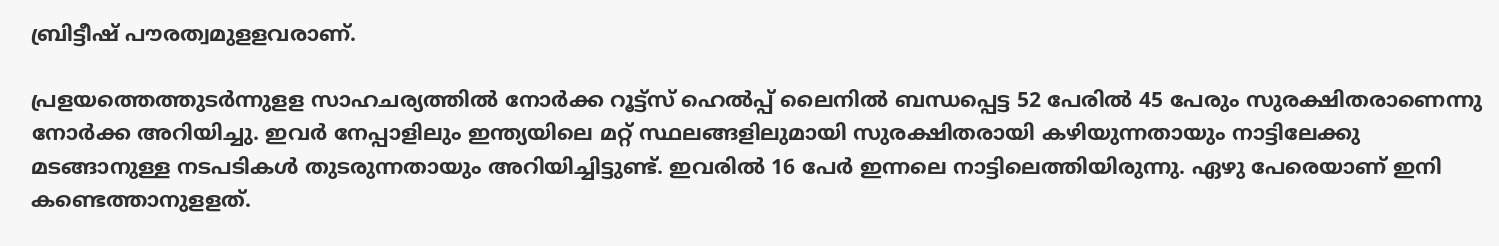ബ്രിട്ടീഷ് പൗരത്വമുളളവരാണ്.

പ്രളയത്തെത്തുടര്‍ന്നുളള സാഹചര്യത്തില്‍ നോര്‍ക്ക റൂട്ട്‌സ് ഹെല്‍പ്പ് ലൈനില്‍ ബന്ധപ്പെട്ട 52 പേരില്‍ 45 പേരും സുരക്ഷിതരാണെന്നു നോര്‍ക്ക അറിയിച്ചു. ഇവര്‍ നേപ്പാളിലും ഇന്ത്യയിലെ മറ്റ് സ്ഥലങ്ങളിലുമായി സുരക്ഷിതരായി കഴിയുന്നതായും നാട്ടിലേക്കു മടങ്ങാനുള്ള നടപടികള്‍ തുടരുന്നതായും അറിയിച്ചിട്ടുണ്ട്. ഇവരില്‍ 16 പേര്‍ ഇന്നലെ നാട്ടിലെത്തിയിരുന്നു. ഏഴു പേരെയാണ് ഇനി കണ്ടെത്താനുളളത്.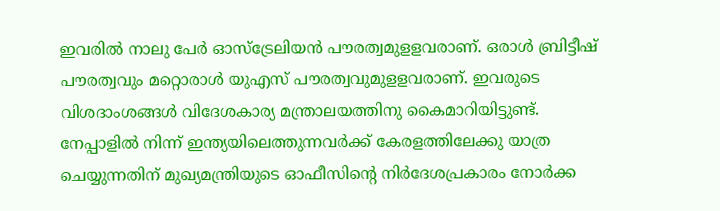ഇവരില്‍ നാലു പേര്‍ ഓസ്‌ട്രേലിയന്‍ പൗരത്വമുളളവരാണ്. ഒരാള്‍ ബ്രിട്ടീഷ് പൗരത്വവും മറ്റൊരാള്‍ യുഎസ് പൗരത്വവുമുളളവരാണ്. ഇവരുടെ വിശദാംശങ്ങള്‍ വിദേശകാര്യ മന്ത്രാലയത്തിനു കൈമാറിയിട്ടുണ്ട്. നേപ്പാളില്‍ നിന്ന് ഇന്ത്യയിലെത്തുന്നവര്‍ക്ക് കേരളത്തിലേക്കു യാത്ര ചെയ്യുന്നതിന് മുഖ്യമന്ത്രിയുടെ ഓഫീസിന്‍റെ നിര്‍ദേശപ്രകാരം നോര്‍ക്ക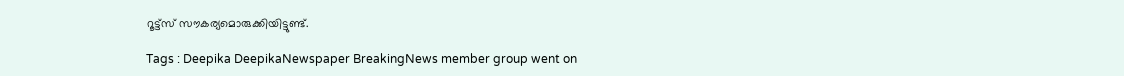റൂട്ട്‌സ് സൗകര്യമൊരുക്കിയിട്ടുണ്ട്.

Tags : Deepika DeepikaNewspaper BreakingNews member group went on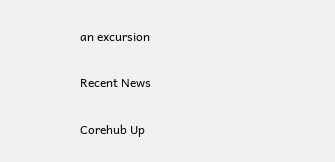an excursion

Recent News

Corehub Up